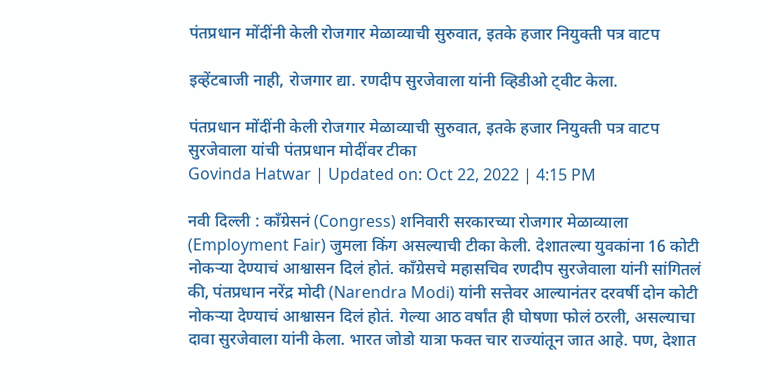पंतप्रधान मोंदींनी केली रोजगार मेळाव्याची सुरुवात, इतके हजार नियुक्ती पत्र वाटप

इव्हेंटबाजी नाही, रोजगार द्या. रणदीप सुरजेवाला यांनी व्हिडीओ ट्वीट केला.

पंतप्रधान मोंदींनी केली रोजगार मेळाव्याची सुरुवात, इतके हजार नियुक्ती पत्र वाटप
सुरजेवाला यांची पंतप्रधान मोदींवर टीका
Govinda Hatwar | Updated on: Oct 22, 2022 | 4:15 PM

नवी दिल्ली : काँग्रेसनं (Congress) शनिवारी सरकारच्या रोजगार मेळाव्याला (Employment Fair) जुमला किंग असल्याची टीका केली. देशातल्या युवकांना 16 कोटी नोकऱ्या देण्याचं आश्वासन दिलं होतं. काँग्रेसचे महासचिव रणदीप सुरजेवाला यांनी सांगितलं की, पंतप्रधान नरेंद्र मोदी (Narendra Modi) यांनी सत्तेवर आल्यानंतर दरवर्षी दोन कोटी नोकऱ्या देण्याचं आश्वासन दिलं होतं. गेल्या आठ वर्षांत ही घोषणा फोलं ठरली, असल्याचा दावा सुरजेवाला यांनी केला. भारत जोडो यात्रा फक्त चार राज्यांतून जात आहे. पण, देशात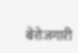बेरोजगारी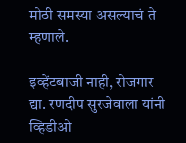मोठी समस्या असल्याचं ते म्हणाले.

इव्हेंटबाजी नाही, रोजगार द्या. रणदीप सुरजेवाला यांनी व्हिडीओ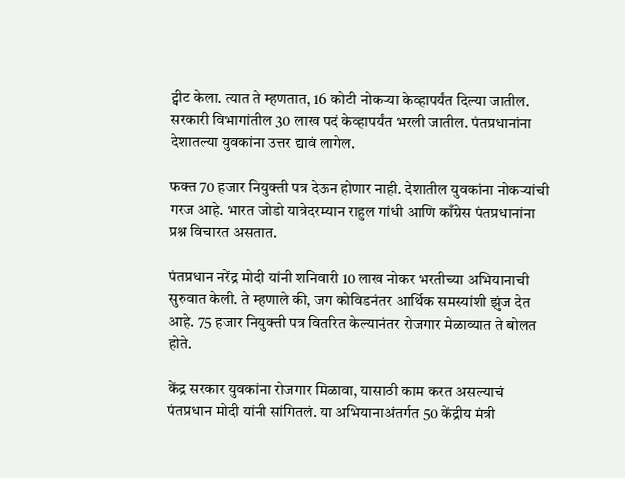ट्वीट केला. त्यात ते म्हणतात, 16 कोटी नोकऱ्या केव्हापर्यंत दिल्या जातील. सरकारी विभागांतील 30 लाख पदं केव्हापर्यंत भरली जातील. पंतप्रधानांना देशातल्या युवकांना उत्तर द्यावं लागेल.

फक्त 70 हजार नियुक्ती पत्र देऊन होणार नाही. देशातील युवकांना नोकऱ्यांची गरज आहे. भारत जोडो यात्रेदरम्यान राहुल गांधी आणि काँग्रेस पंतप्रधानांना प्रश्न विचारत असतात.

पंतप्रधान नरेंद्र मोदी यांनी शनिवारी 10 लाख नोकर भरतीच्या अभियानाची सुरुवात केली. ते म्हणाले की, जग कोविडनंतर आर्थिक समस्यांशी झुंज देत आहे. 75 हजार नियुक्ती पत्र वितरित केल्यानंतर रोजगार मेळाव्यात ते बोलत होते.

केंद्र सरकार युवकांना रोजगार मिळावा, यासाठी काम करत असल्याचं पंतप्रधान मोदी यांनी सांगितलं. या अभियानाअंतर्गत 50 केंद्रीय मंत्री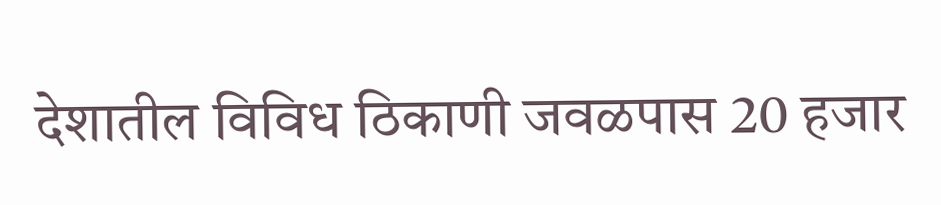देशातील विविध ठिकाणी जवळपास 20 हजार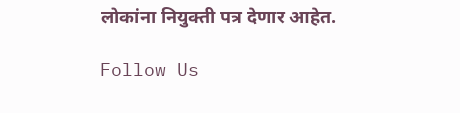लोकांना नियुक्ती पत्र देणार आहेत.

Follow Us